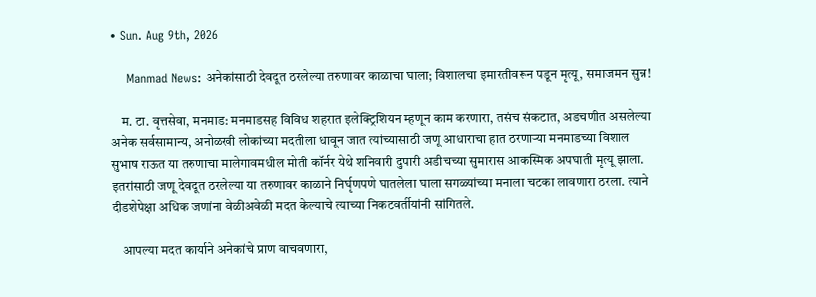• Sun. Aug 9th, 2026

    Manmad News: अनेकांसाठी देवदूत ठरलेल्या तरुणावर काळाचा घाला; विशालचा इमारतीवरून पडून मृत्यू, समाजमन सुन्न!

    म. टा. वृत्तसेवा, मनमाड: मनमाडसह विविध शहरात इलेक्ट्रिशियन म्हणून काम करणारा, तसंच संकटात, अडचणीत असलेल्या अनेक सर्वसामान्य, अनोळखी लोकांच्या मदतीला धावून जात त्यांच्यासाठी जणू आधाराचा हात ठरणाऱ्या मनमाडच्या विशाल सुभाष राऊत या तरुणाचा मालेगावमधील मोती कॉर्नर येथे शनिवारी दुपारी अडीचच्या सुमारास आकस्मिक अपघाती मृत्यू झाला. इतरांसाठी जणू देवदूत ठरलेल्या या तरुणावर काळाने निर्घृणपणे घातलेला घाला सगळ्यांच्या मनाला चटका लावणारा ठरला. त्याने दीडशेपेक्षा अधिक जणांना वेळीअवेळी मदत केल्याचे त्याच्या निकटवर्तीयांनी सांगितले.

    आपल्या मदत कार्याने अनेकांचे प्राण वाचवणारा,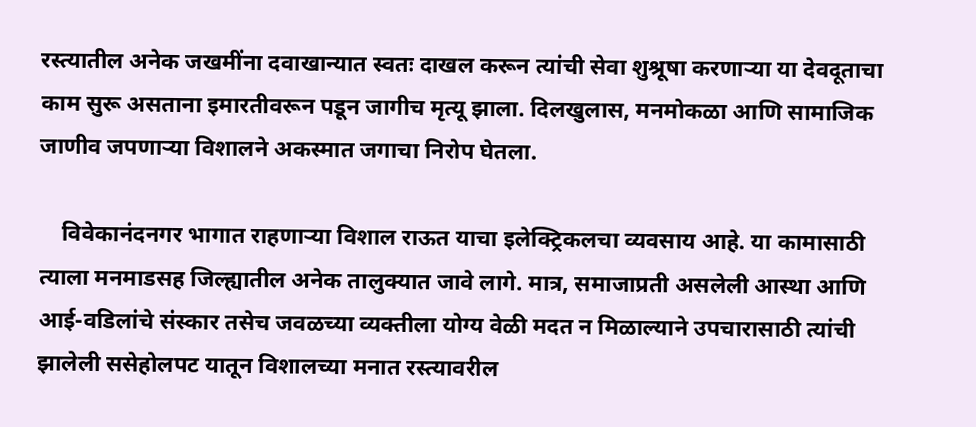रस्त्यातील अनेक जखमींना दवाखान्यात स्वतः दाखल करून त्यांची सेवा शुश्रूषा करणाऱ्या या देवदूताचा काम सुरू असताना इमारतीवरून पडून जागीच मृत्यू झाला. दिलखुलास, मनमोकळा आणि सामाजिक जाणीव जपणाऱ्या विशालने अकस्मात जगाचा निरोप घेतला.

    विवेकानंदनगर भागात राहणाऱ्या विशाल राऊत याचा इलेक्ट्रिकलचा व्यवसाय आहे. या कामासाठी त्याला मनमाडसह जिल्ह्यातील अनेक तालुक्यात जावे लागे. मात्र, समाजाप्रती असलेली आस्था आणि आई-वडिलांचे संस्कार तसेच जवळच्या व्यक्तीला योग्य वेळी मदत न मिळाल्याने उपचारासाठी त्यांची झालेली ससेहोलपट यातून विशालच्या मनात रस्त्यावरील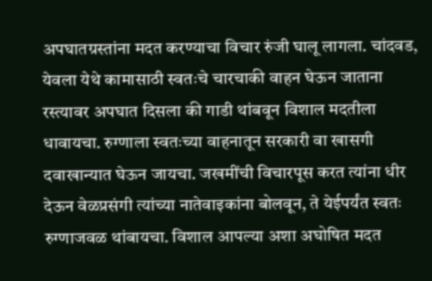अपघातग्रस्तांना मदत करण्याचा विचार रुंजी घालू लागला. चांदवड, येवला येथे कामासाठी स्वतःचे चारचाकी वाहन घेऊन जाताना रस्त्यावर अपघात दिसला की गाडी थांबवून विशाल मदतीला धावायचा. रुग्णाला स्वतःच्या वाहनातून सरकारी वा खासगी दवाखान्यात घेऊन जायचा. जखमींची विचारपूस करत त्यांना धीर देऊन वेळप्रसंगी त्यांच्या नातेवाइकांना बोलवून, ते येईपर्यंत स्वतः रुग्णाजवळ थांबायचा. विशाल आपल्या अशा अघोषित मदत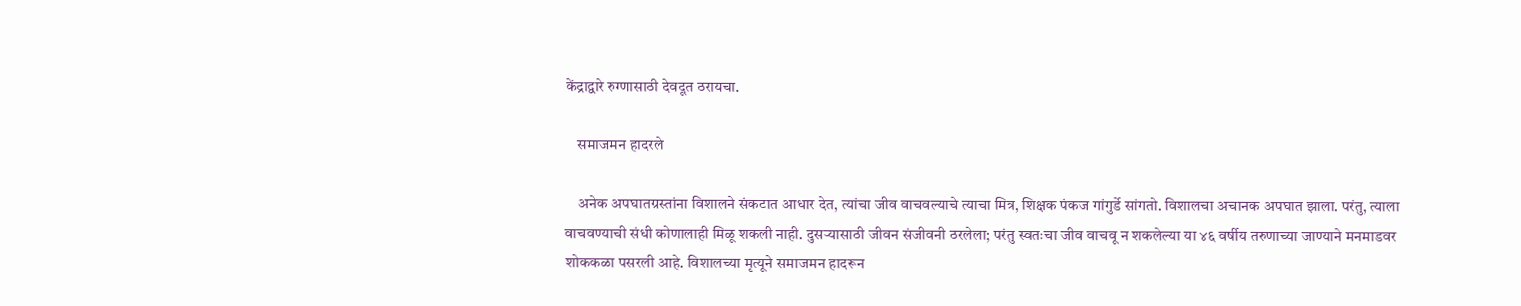केंद्राद्वारे रुग्णासाठी देवदूत ठरायचा.

    समाजमन हादरले

    अनेक अपघातग्रस्तांना विशालने संकटात आधार देत, त्यांचा जीव वाचवल्याचे त्याचा मित्र, शिक्षक पंकज गांगुर्डे सांगतो. विशालचा अचानक अपघात झाला. परंतु, त्याला वाचवण्याची संधी कोणालाही मिळू शकली नाही. दुसऱ्यासाठी जीवन संजीवनी ठरलेला; परंतु स्वतःचा जीव वाचवू न शकलेल्या या ४६ वर्षीय तरुणाच्या जाण्याने मनमाडवर शोककळा पसरली आहे. विशालच्या मृत्यूने समाजमन हादरून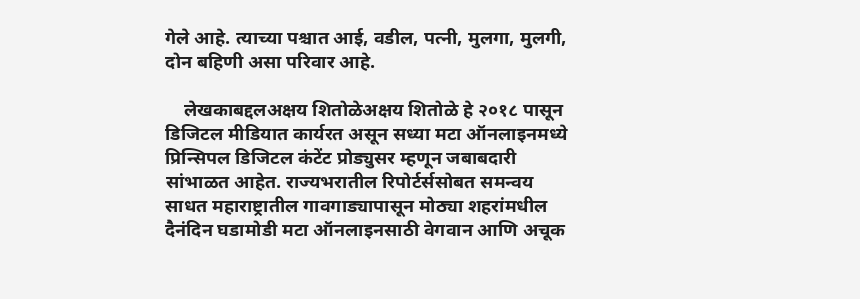गेले आहे. त्याच्या पश्चात आई, वडील, पत्नी, मुलगा, मुलगी, दोन बहिणी असा परिवार आहे.

    लेखकाबद्दलअक्षय शितोळेअक्षय शितोळे हे २०१८ पासून डिजिटल मीडियात कार्यरत असून सध्या मटा ऑनलाइनमध्ये प्रिन्सिपल डिजिटल कंटेंट प्रोड्युसर म्हणून जबाबदारी सांभाळत आहेत. राज्यभरातील रिपोर्टर्ससोबत समन्वय साधत महाराष्ट्रातील गावगाड्यापासून मोठ्या शहरांमधील दैनंदिन घडामोडी मटा ऑनलाइनसाठी वेगवान आणि अचूक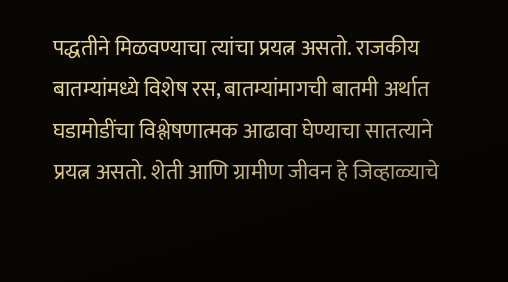पद्धतीने मिळवण्याचा त्यांचा प्रयत्न असतो. राजकीय बातम्यांमध्ये विशेष रस, बातम्यांमागची बातमी अर्थात घडामोडींचा विश्लेषणात्मक आढावा घेण्याचा सातत्याने प्रयत्न असतो. शेती आणि ग्रामीण जीवन हे जिव्हाळ्याचे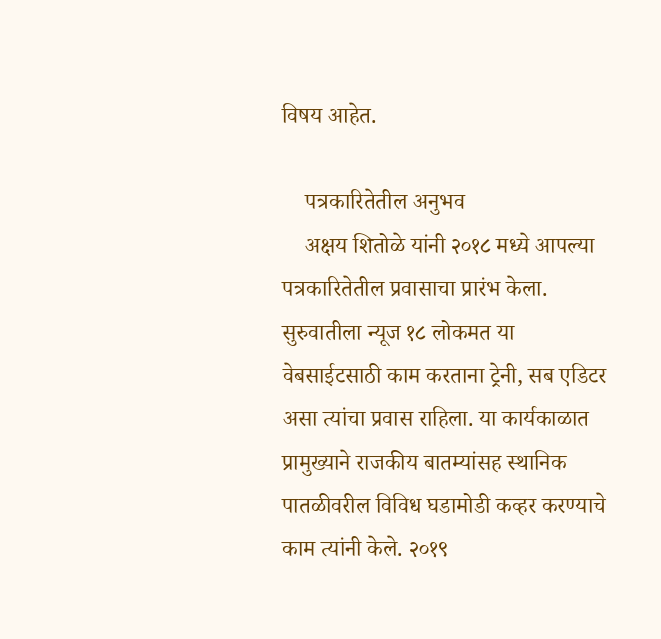विषय आहेत.

    पत्रकारितेतील अनुभव
    अक्षय शितोळे यांनी २०१८ मध्ये आपल्या पत्रकारितेतील प्रवासाचा प्रारंभ केला. सुरुवातीला न्यूज १८ लोकमत या वेबसाईटसाठी काम करताना ट्रेनी, सब एडिटर असा त्यांचा प्रवास राहिला. या कार्यकाळात प्रामुख्याने राजकीय बातम्यांसह स्थानिक पातळीवरील विविध घडामोडी कव्हर करण्याचे काम त्यांनी केले. २०१९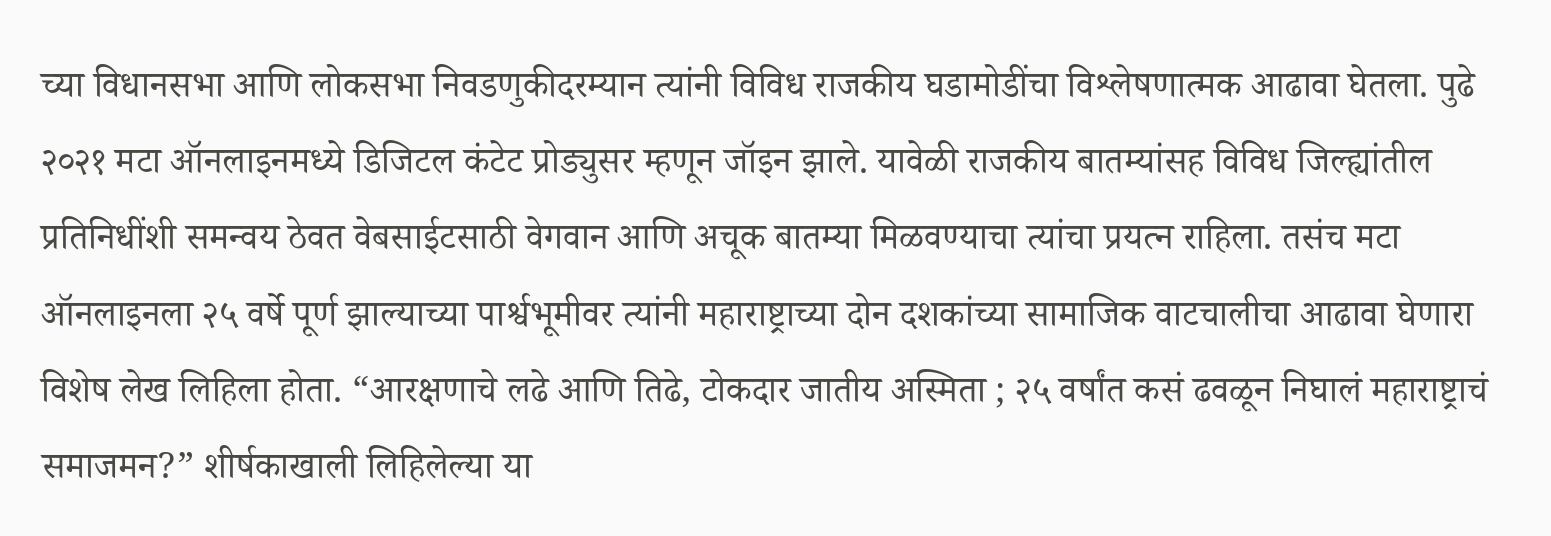च्या विधानसभा आणि लोकसभा निवडणुकीदरम्यान त्यांनी विविध राजकीय घडामोडींचा विश्लेषणात्मक आढावा घेतला. पुढे २०२१ मटा ऑनलाइनमध्ये डिजिटल कंटेट प्रोड्युसर म्हणून जॉइन झाले. यावेळी राजकीय बातम्यांसह विविध जिल्ह्यांतील प्रतिनिधींशी समन्वय ठेवत वेबसाईटसाठी वेगवान आणि अचूक बातम्या मिळवण्याचा त्यांचा प्रयत्न राहिला. तसंच मटा ऑनलाइनला २५ वर्षे पूर्ण झाल्याच्या पार्श्वभूमीवर त्यांनी महाराष्ट्राच्या दोन दशकांच्या सामाजिक वाटचालीचा आढावा घेणारा विशेष लेख लिहिला होता. “आरक्षणाचे लढे आणि तिढे, टोकदार जातीय अस्मिता ; २५ वर्षांत कसं ढवळून निघालं महाराष्ट्राचं समाजमन?” शीर्षकाखाली लिहिलेल्या या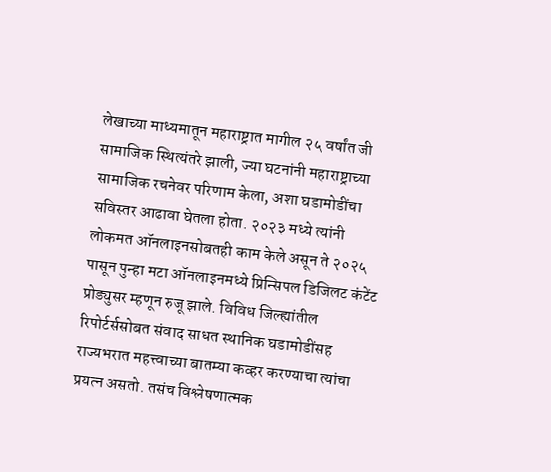लेखाच्या माध्यमातून महाराष्ट्रात मागील २५ वर्षांत जी सामाजिक स्थित्यंतरे झाली, ज्या घटनांनी महाराष्ट्राच्या सामाजिक रचनेवर परिणाम केला, अशा घडामोडींचा सविस्तर आढावा घेतला होता. २०२३ मध्ये त्यांनी लोकमत ऑनलाइनसोबतही काम केले असून ते २०२५ पासून पुन्हा मटा ऑनलाइनमध्ये प्रिन्सिपल डिजिलट कंटेंट प्रोड्युसर म्हणून रुजू झाले. विविध जिल्ह्यांतील रिपोर्टर्ससोबत संवाद साधत स्थानिक घडामोडींसह राज्यभरात महत्त्वाच्या बातम्या कव्हर करण्याचा त्यांचा प्रयत्न असतो. तसंच विश्लेषणात्मक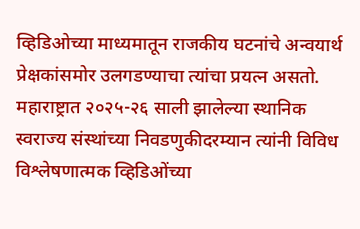व्हिडिओच्या माध्यमातून राजकीय घटनांचे अन्वयार्थ प्रेक्षकांसमोर उलगडण्याचा त्यांचा प्रयत्न असतो. महाराष्ट्रात २०२५-२६ साली झालेल्या स्थानिक स्वराज्य संस्थांच्या निवडणुकीदरम्यान त्यांनी विविध विश्लेषणात्मक व्हिडिओंच्या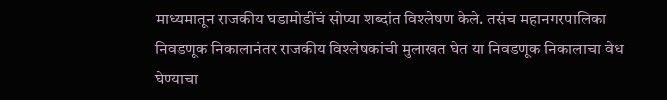माध्यमातून राजकीय घडामोडींचं सोप्या शब्दांत विश्लेषण केले. तसंच महानगरपालिका निवडणूक निकालानंतर राजकीय विश्लेषकांची मुलाखत घेत या निवडणूक निकालाचा वेध घेण्याचा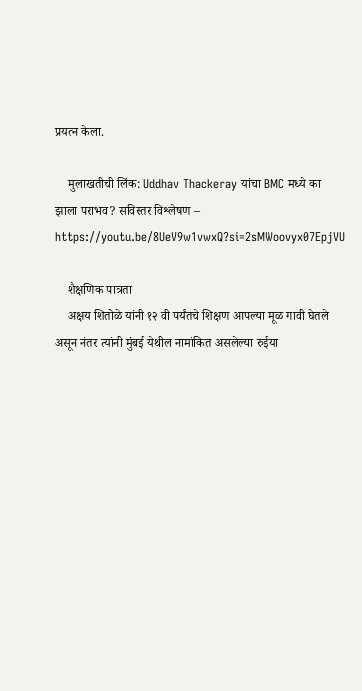प्रयत्न केला.

    मुलाखतीची लिंक: Uddhav Thackeray यांचा BMC मध्ये का झाला पराभव? सविस्तर विश्लेषण – https://youtu.be/8UeV9w1vwxQ?si=2sMWoovyx07EpjVU

    शैक्षणिक पात्रता
    अक्षय शितोळे यांनी १२ वी पर्यंतचे शिक्षण आपल्या मूळ गावी घेतले असून नंतर त्यांनी मुंबई येथील नामांकित असलेल्या रुईया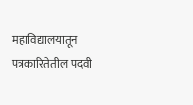महाविद्यालयातून पत्रकारितेतील पदवी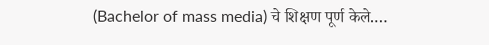(Bachelor of mass media) चे शिक्षण पूर्ण केले.…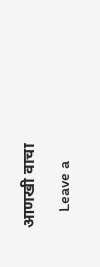आणखी वाचा

    Leave a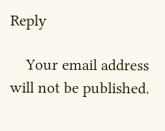Reply

    Your email address will not be published.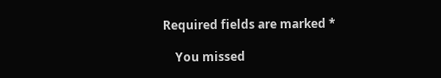Required fields are marked *

    You missed